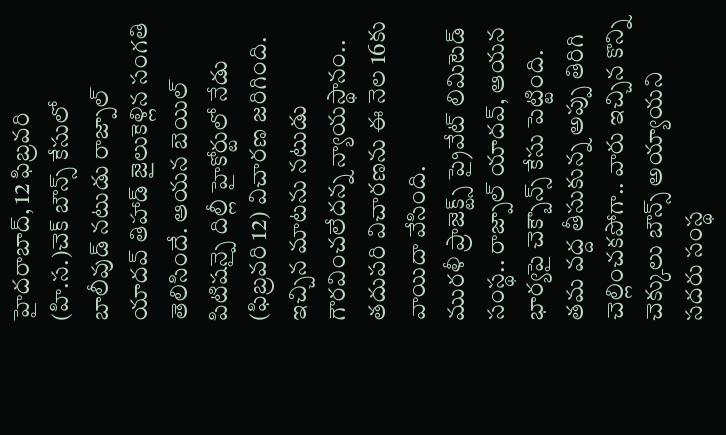హైదరాబాద్, 12 ఫిబ్రవరి (హి.స.)చెక్ బౌన్స్ కేసులో బాలీవుడ్ నటుడు రాజ్పాల్ యాదవ్ తిహాడ్ జైలుకెళ్లిన సంగతి తెలిసిందే. ఆయన బెయిల్ పిటిషన్పై దిల్లీ హైకోర్టులో నేడు (ఫిబ్రవరి 12) విచారణ జరిగింది. ఇచ్చిన మాటను నటుడు గౌరవించలేదన్న న్యాయస్థానం.. తదుపరి విచారణను ఈ నెల 16కు వాయిదా వేసింది.
మురళీ ప్రాజెక్ట్స్ ప్రైవేట్ లిమిటెడ్ సంస్థ.. రాజ్పాల్ యాదవ్, ఆయన భార్యపై చెక్బౌన్స్ కేసు పెట్టింది. తమ వద్ద తీసుకున్న అప్పు తిరిగి చెల్లించకపోగా.. వారు ఇచ్చిన కొన్ని చెక్కులు బౌన్స్ అయ్యాయని సదరు సంస్థ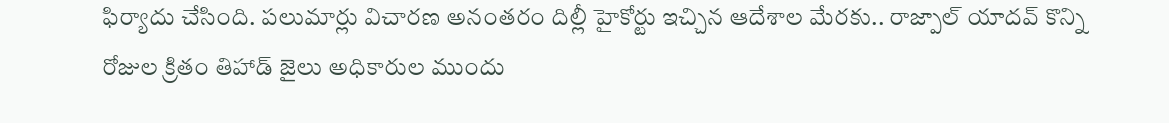ఫిర్యాదు చేసింది. పలుమార్లు విచారణ అనంతరం దిల్లీ హైకోర్టు ఇచ్చిన ఆదేశాల మేరకు.. రాజ్పాల్ యాదవ్ కొన్ని రోజుల క్రితం తిహాడ్ జైలు అధికారుల ముందు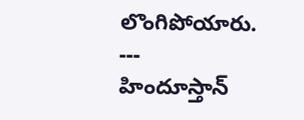లొంగిపోయారు.
---
హిందూస్తాన్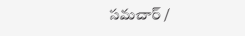సమచార్ /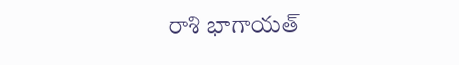రాశి భాగాయత్